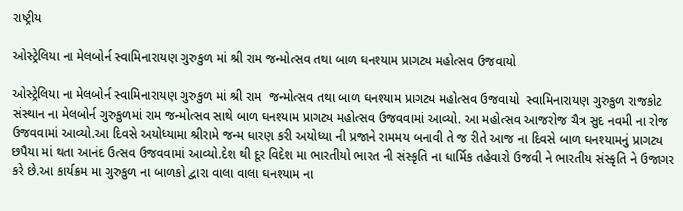રાષ્ટ્રીય

ઓસ્ટ્રેલિયા ના મેલબોર્ન સ્વામિનારાયણ ગુરુકુળ માં શ્રી રામ જન્મોત્સવ તથા બાળ ઘનશ્યામ પ્રાગટ્ય મહોત્સવ ઉજવાયો

ઓસ્ટ્રેલિયા ના મેલબોર્ન સ્વામિનારાયણ ગુરુકુળ માં શ્રી રામ  જન્મોત્સવ તથા બાળ ઘનશ્યામ પ્રાગટ્ય મહોત્સવ ઉજવાયો  સ્વામિનારાયણ ગુરુકુળ રાજકોટ સંસ્થાન ના મેલબોર્ન ગુરુકુળમાં રામ જન્મોત્સવ સાથે બાળ ઘનશ્યામ પ્રાગટ્ય મહોત્સવ ઉજવવામાં આવ્યો. આ મહોત્સવ આજરોજ ચૈત્ર સુદ નવમી ના રોજ ઉજવવામાં આવ્યો.આ દિવસે અયોધ્યામા શ્રીરામે જન્મ ધારણ કરી અયોધ્યા ની પ્રજાને રામમય બનાવી તે જ રીતે આજ ના દિવસે બાળ ઘનશ્યામનું પ્રાગટ્ય છપૈયા માં થતા આનંદ ઉત્સવ ઉજવવામાં આવ્યો.દેશ થી દૂર વિદેશ મા ભારતીયો ભારત ની સંસ્કૃતિ ના ધાર્મિક તહેવારો ઉજવી ને ભારતીય સંસ્કૃતિ ને ઉજાગર કરે છે.આ કાર્યક્રમ મા ગુરુકુળ ના બાળકો દ્વારા વાલા વાલા ઘનશ્યામ ના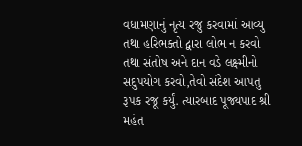વધામણાનું નૃત્ય રજુ કરવામાં આવ્યુ તથા હરિભક્તો દ્વારા લોભ ન કરવો તથા સંતોષ અને દાન વડે લક્ષ્મીનો સદુપયોગ કરવો,તેવો સંદેશ આપતુ રૂપક રજૂ કર્યું. ત્યારબાદ પૂજ્યપાદ શ્રી મહંત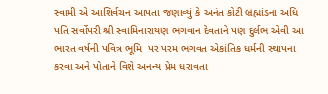સ્વામી એ આશિર્વચન આપતા જણાવ્યું કે અનંત કોટી બ્રહ્માંડના અધિ પતિ સર્વોપરી શ્રી સ્વામિનારાયણ ભગવાન દેવતાને પણ દુર્લભ એવી આ ભારત વર્ષની પવિત્ર ભૂમિ  પર પરમ ભગવત એકાંતિક ધર્મની સ્થાપના કરવા અને પોતાને વિશે અનન્ય પ્રેમ ધરાવતા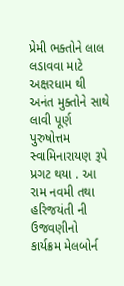પ્રેમી ભક્તોને લાલ લડાવવા માટે અક્ષરધામ થી અનંત મુક્તોને સાથે લાવી પૂર્ણ પુરુષોત્તમ સ્વામિનારાયણ રૂપે પ્રગટ થયા . આ રામ નવમી તથા હરિજયંતી ની ઉજવણીનો કાર્યક્રમ મેલબોર્ન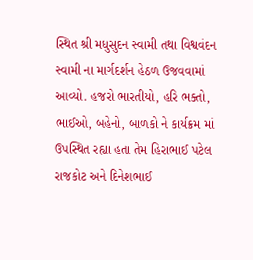સ્થિત શ્રી મધુસુદન સ્વામી તથા વિશ્વવંદન સ્વામી ના માર્ગદર્શન હેઠળ ઉજવવામાં આવ્યો. હજરો ભારતીયો, હરિ ભક્તો, ભાઈઓ, બહેનો, બાળકો ને કાર્યક્રમ માં ઉપસ્થિત રહ્યા હતા તેમ હિરાભાઈ પટેલ રાજકોટ અને દિનેશભાઈ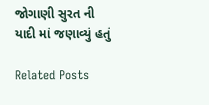જોગાણી સુરત ની યાદી માં જણાવ્યું હતું

Related Posts